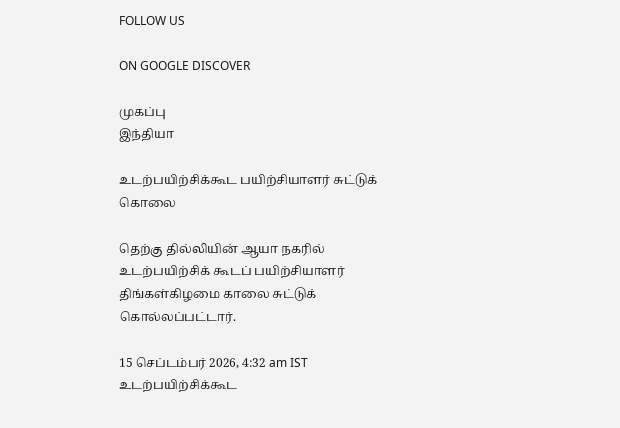FOLLOW US

ON GOOGLE DISCOVER

முகப்பு
இந்தியா

உடற்பயிற்சிக்கூட பயிற்சியாளர் சுட்டுக் கொலை

தெற்கு தில்லியின் ஆயா நகரில் உடற்பயிற்சிக் கூடப் பயிற்சியாளர் திங்கள்கிழமை காலை சுட்டுக் கொல்லப்பட்டார்.

15 செப்டம்பர் 2026, 4:32 am IST
உடற்பயிற்சிக்கூட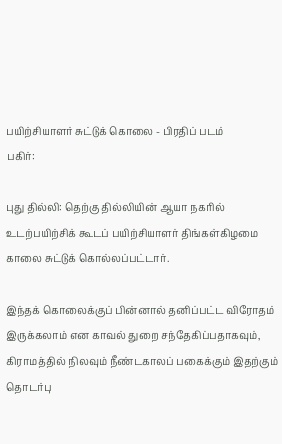பயிற்சியாளர் சுட்டுக் கொலை - பிரதிப் படம்
பகிர்:

புது தில்லி: தெற்கு தில்லியின் ஆயா நகரில் உடற்பயிற்சிக் கூடப் பயிற்சியாளர் திங்கள்கிழமை காலை சுட்டுக் கொல்லப்பட்டார்.

இந்தக் கொலைக்குப் பின்னால் தனிப்பட்ட விரோதம் இருக்கலாம் என காவல் துறை சந்தேகிப்பதாகவும், கிராமத்தில் நிலவும் நீண்டகாலப் பகைக்கும் இதற்கும் தொடர்பு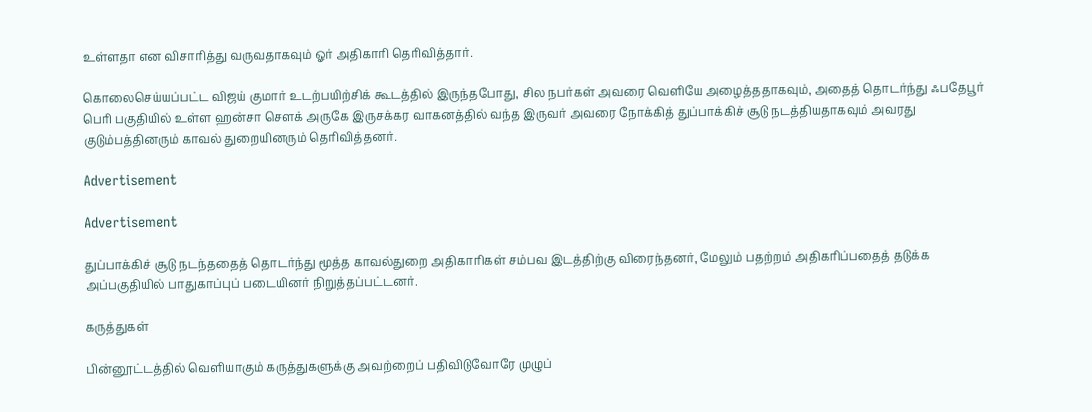உள்ளதா என விசாரித்து வருவதாகவும் ஓர் அதிகாரி தெரிவித்தார்.

கொலைசெய்யப்பட்ட விஜய் குமார் உடற்பயிற்சிக் கூடத்தில் இருந்தபோது, சில நபர்கள் அவரை வெளியே அழைத்ததாகவும், அதைத் தொடர்ந்து ஃபதேபூர் பெரி பகுதியில் உள்ள ஹன்சா சௌக் அருகே இருசக்கர வாகனத்தில் வந்த இருவர் அவரை நோக்கித் துப்பாக்கிச் சூடு நடத்தியதாகவும் அவரது குடும்பத்தினரும் காவல் துறையினரும் தெரிவித்தனர்.

Advertisement

Advertisement

துப்பாக்கிச் சூடு நடந்ததைத் தொடர்ந்து மூத்த காவல்துறை அதிகாரிகள் சம்பவ இடத்திற்கு விரைந்தனர், மேலும் பதற்றம் அதிகரிப்பதைத் தடுக்க அப்பகுதியில் பாதுகாப்புப் படையினர் நிறுத்தப்பட்டனர்.

கருத்துகள்

பின்னூட்டத்தில் வெளியாகும் கருத்துகளுக்கு அவற்றைப் பதிவிடுவோரே முழுப்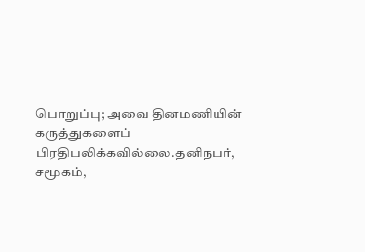பொறுப்பு; அவை தினமணியின் கருத்துகளைப் பிரதிபலிக்கவில்லை.தனிநபர், சமூகம்,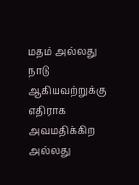மதம் அல்லது நாடு ஆகியவற்றுக்கு எதிராக அவமதிக்கிற அல்லது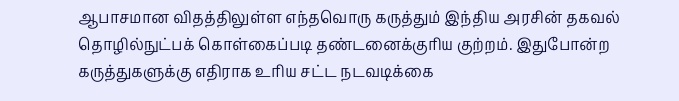ஆபாசமான விதத்திலுள்ள எந்தவொரு கருத்தும் இந்திய அரசின் தகவல் தொழில்நுட்பக் கொள்கைப்படி தண்டனைக்குரிய குற்றம். இதுபோன்ற கருத்துகளுக்கு எதிராக உரிய சட்ட நடவடிக்கை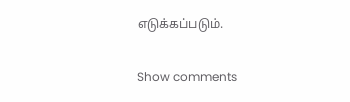எடுக்கப்படும்.

Show comments